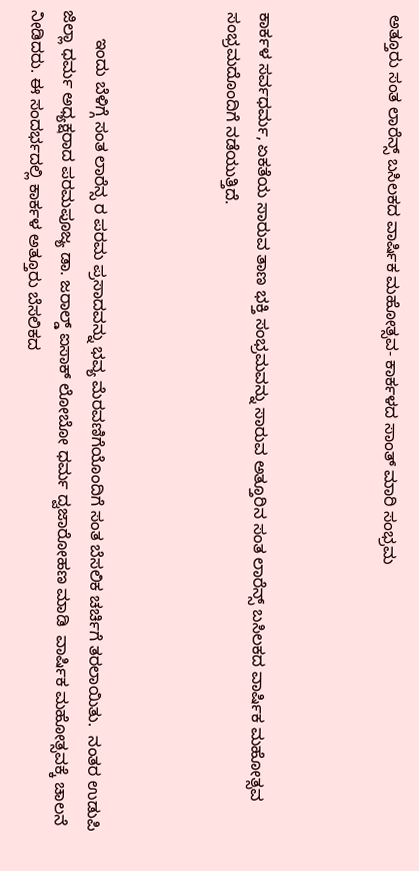ಅತ್ತೂರು ಸಂತ ಲಾರೆನ್ಸ್ ಬಸಿಲಕದ ವಾರ್ಷಿಕ ಮಹೋತ್ಸವ- ಕಾರ್ಕಳದ ಸಾಂತ್ ಮಾರಿ ಸಂಭ್ರಮ



ಕಾರ್ಕಳ ಸರ್ವಧರ್ಮ, ಏಕತೆಯ ಸಾರುವ ತಾಣ ಭಕ್ತಿ ಸಂಭ್ರಮವನ್ನು ಸಾರುವ ಅತ್ತೂರಿನ ಸಂತ ಲಾರೆನ್ಸ್ ಬಸಿಲಕದ ವಾರ್ಷಿಕ ಮಹೋತ್ಸವ ಸಂಭ್ರಮದೊಂದಿಗೆ ನಡೆಯುತ್ತಿದೆ.



      ಇಂದು ಬೆಳಿಗ್ಗೆ ಸಂತ ಲಾರೆನ್ಸ ರ ಪರಮ ಪ್ರಸಾದವನ್ನು ಭವ್ಯ ಮೆರವಣಿಗೆಯೊಂದಿಗೆ ಸಂತ ಬೆಸಲಿಕ ಚರ್ಚಿಗೆ ತರಲಾಯಿತು.  ನಂತರ ಉಡುಪಿ ಜಿಲ್ಲಾ ಧರ್ಮ ಅಧ್ಯಕ್ಷರಾದ ಪರಮಪೂಜ್ಯ ಡಾ. ಜರಾಲ್ಡ್ ಐಸಾಕ್ ಲೋಬೋ ಧರ್ಮ ದ್ವಜಾರೋಹಣ ಮಾಡಿ  ವಾರ್ಷಿಕ ಮಹೋತ್ಸವಕ್ಕೆ ಚಾಲನೆ ನೀಡಿದರು. ಈ ಸಂದರ್ಭದಲ್ಲಿ ಕಾರ್ಕಳ ಅತ್ತೂರು ಬೆಸಲಿಕದ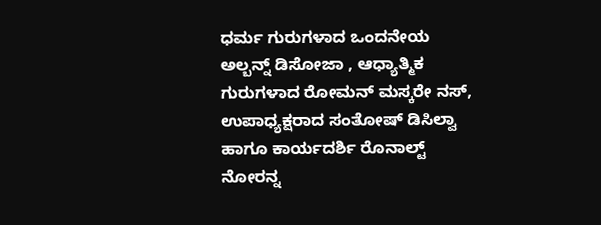ಧರ್ಮ ಗುರುಗಳಾದ ಒಂದನೇಯ ಅಲ್ಬನ್ನ್ ಡಿಸೋಜಾ , ಆಧ್ಯಾತ್ಮಿಕ ಗುರುಗಳಾದ ರೋಮನ್ ಮಸ್ಕರೇ ನಸ್, ಉಪಾಧ್ಯಕ್ಷರಾದ ಸಂತೋಷ್ ಡಿಸಿಲ್ವಾ ಹಾಗೂ ಕಾರ್ಯದರ್ಶಿ ರೊನಾಲ್ಟ್ ನೋರನ್ನ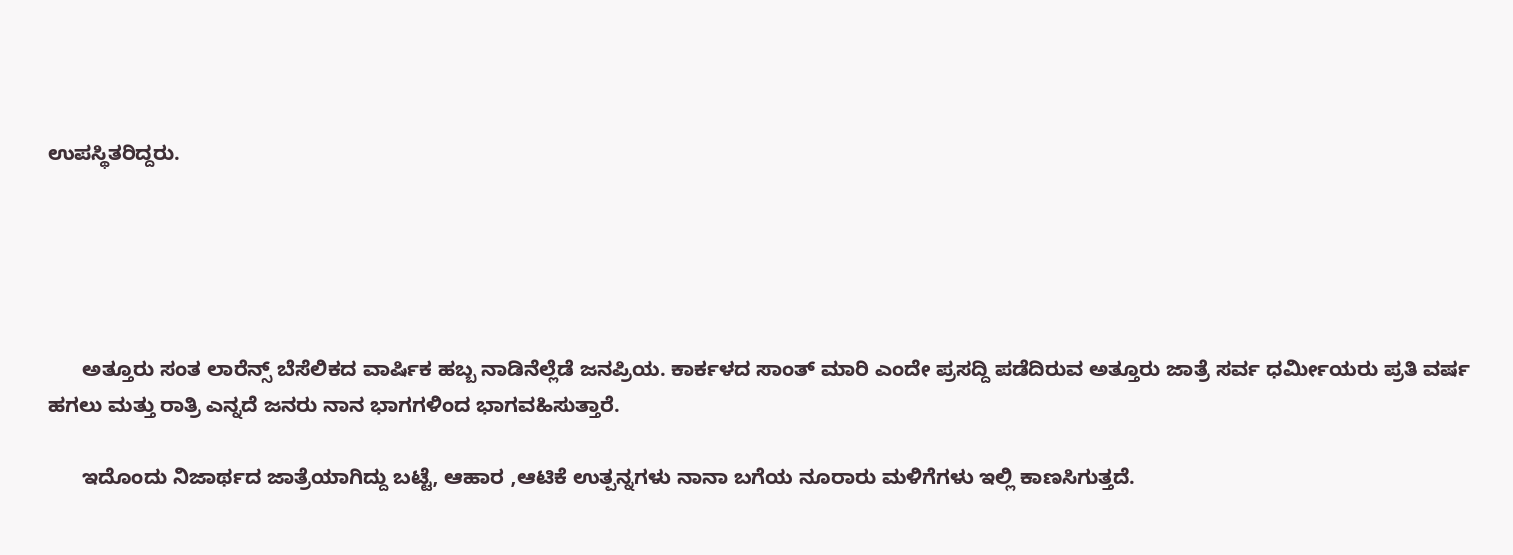ಉಪಸ್ಥಿತರಿದ್ದರು.





      ಅತ್ತೂರು ಸಂತ ಲಾರೆನ್ಸ್ ಬೆಸೆಲಿಕದ ವಾರ್ಷಿಕ ಹಬ್ಬ ನಾಡಿನೆಲ್ಲೆಡೆ ಜನಪ್ರಿಯ. ಕಾರ್ಕಳದ ಸಾಂತ್ ಮಾರಿ ಎಂದೇ ಪ್ರಸದ್ದಿ ಪಡೆದಿರುವ ಅತ್ತೂರು ಜಾತ್ರೆ ಸರ್ವ ಧರ್ಮೀಯರು ಪ್ರತಿ ವರ್ಷ ಹಗಲು ಮತ್ತು ರಾತ್ರಿ ಎನ್ನದೆ ಜನರು ನಾನ ಭಾಗಗಳಿಂದ ಭಾಗವಹಿಸುತ್ತಾರೆ.

      ಇದೊಂದು ನಿಜಾರ್ಥದ ಜಾತ್ರೆಯಾಗಿದ್ದು ಬಟ್ಟೆ, ಆಹಾರ ,ಆಟಿಕೆ ಉತ್ಪನ್ನಗಳು ನಾನಾ ಬಗೆಯ ನೂರಾರು ಮಳಿಗೆಗಳು ಇಲ್ಲಿ ಕಾಣಸಿಗುತ್ತದೆ.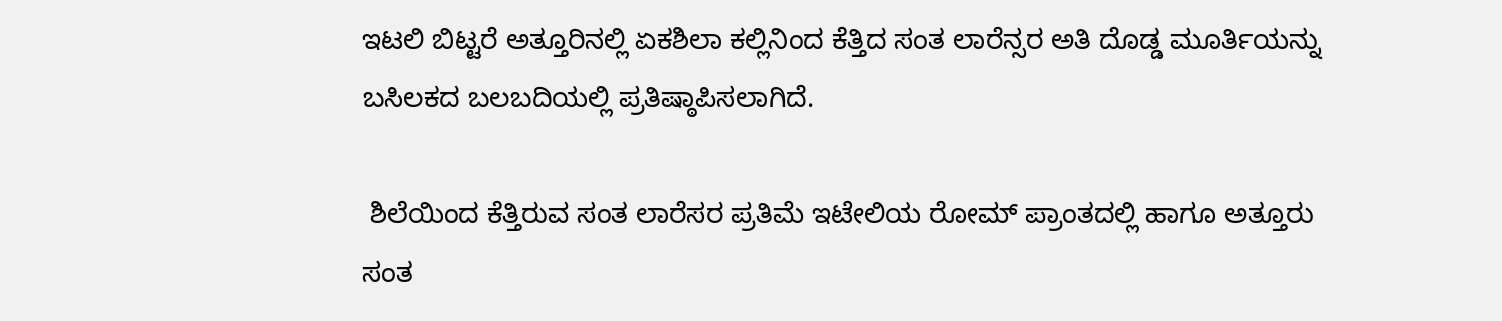ಇಟಲಿ ಬಿಟ್ಟರೆ ಅತ್ತೂರಿನಲ್ಲಿ ಏಕಶಿಲಾ ಕಲ್ಲಿನಿಂದ ಕೆತ್ತಿದ ಸಂತ ಲಾರೆನ್ಸರ ಅತಿ ದೊಡ್ಡ ಮೂರ್ತಿಯನ್ನು ಬಸಿಲಕದ ಬಲಬದಿಯಲ್ಲಿ ಪ್ರತಿಷ್ಠಾಪಿಸಲಾಗಿದೆ.

 ಶಿಲೆಯಿಂದ ಕೆತ್ತಿರುವ ಸಂತ ಲಾರೆಸರ ಪ್ರತಿಮೆ ಇಟೇಲಿಯ ರೋಮ್ ಪ್ರಾಂತದಲ್ಲಿ ಹಾಗೂ ಅತ್ತೂರು ಸಂತ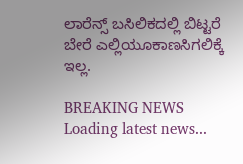ಲಾರೆನ್ಸ್ ಬಸಿಲಿಕದಲ್ಲಿ ಬಿಟ್ಟರೆ  ಬೇರೆ ಎಲ್ಲಿಯೂಕಾಣಸಿಗಲಿಕ್ಕೆ ಇಲ್ಲ.

BREAKING NEWS
Loading latest news...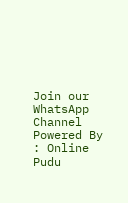Join our WhatsApp Channel Powered By : Online Pudu